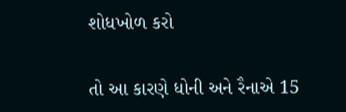શોધખોળ કરો

તો આ કારણે ધોની અને રૈનાએ 15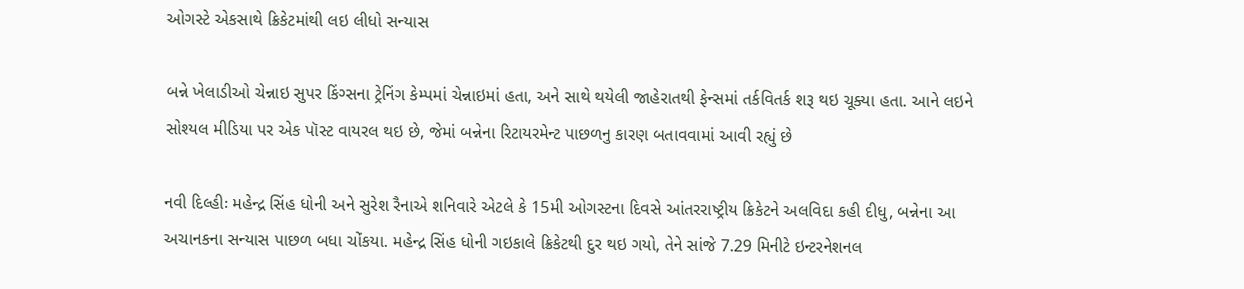ઓગસ્ટે એકસાથે ક્રિકેટમાંથી લઇ લીધો સન્યાસ

બન્ને ખેલાડીઓ ચેન્નાઇ સુપર કિંગ્સના ટ્રેનિંગ કેમ્પમાં ચેન્નાઇમાં હતા, અને સાથે થયેલી જાહેરાતથી ફેન્સમાં તર્કવિતર્ક શરૂ થઇ ચૂક્યા હતા. આને લઇને સોશ્યલ મીડિયા પર એક પૉસ્ટ વાયરલ થઇ છે, જેમાં બન્નેના રિટાયરમેન્ટ પાછળનુ કારણ બતાવવામાં આવી રહ્યું છે

નવી દિલ્હીઃ મહેન્દ્ર સિંહ ધોની અને સુરેશ રૈનાએ શનિવારે એટલે કે 15મી ઓગસ્ટના દિવસે આંતરરાષ્ટ્રીય ક્રિકેટને અલવિદા કહી દીધુ, બન્નેના આ અચાનકના સન્યાસ પાછળ બધા ચોંકયા. મહેન્દ્ર સિંહ ધોની ગઇકાલે ક્રિકેટથી દુર થઇ ગયો, તેને સાંજે 7.29 મિનીટે ઇન્ટરનેશનલ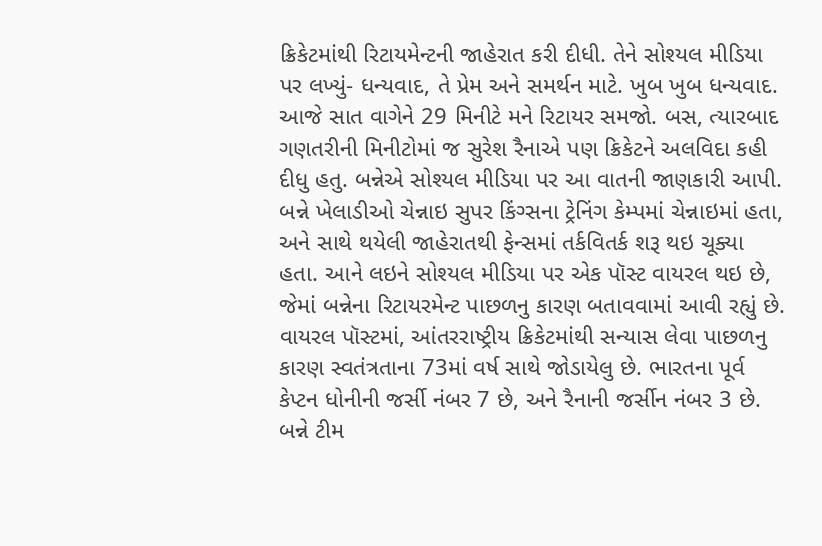ક્રિકેટમાંથી રિટાયમેન્ટની જાહેરાત કરી દીધી. તેને સોશ્યલ મીડિયા પર લખ્યું- ધન્યવાદ, તે પ્રેમ અને સમર્થન માટે. ખુબ ખુબ ધન્યવાદ. આજે સાત વાગેને 29 મિનીટે મને રિટાયર સમજો. બસ, ત્યારબાદ ગણતરીની મિનીટોમાં જ સુરેશ રૈનાએ પણ ક્રિકેટને અલવિદા કહી દીધુ હતુ. બન્નેએ સોશ્યલ મીડિયા પર આ વાતની જાણકારી આપી. બન્ને ખેલાડીઓ ચેન્નાઇ સુપર કિંગ્સના ટ્રેનિંગ કેમ્પમાં ચેન્નાઇમાં હતા, અને સાથે થયેલી જાહેરાતથી ફેન્સમાં તર્કવિતર્ક શરૂ થઇ ચૂક્યા હતા. આને લઇને સોશ્યલ મીડિયા પર એક પૉસ્ટ વાયરલ થઇ છે, જેમાં બન્નેના રિટાયરમેન્ટ પાછળનુ કારણ બતાવવામાં આવી રહ્યું છે. વાયરલ પૉસ્ટમાં, આંતરરાષ્ટ્રીય ક્રિકેટમાંથી સન્યાસ લેવા પાછળનુ કારણ સ્વતંત્રતાના 73માં વર્ષ સાથે જોડાયેલુ છે. ભારતના પૂર્વ કેપ્ટન ધોનીની જર્સી નંબર 7 છે, અને રૈનાની જર્સીન નંબર 3 છે. બન્ને ટીમ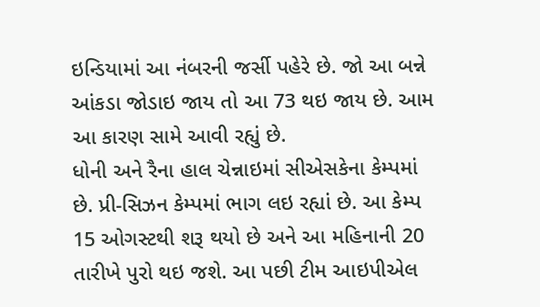ઇન્ડિયામાં આ નંબરની જર્સી પહેરે છે. જો આ બન્ને આંકડા જોડાઇ જાય તો આ 73 થઇ જાય છે. આમ આ કારણ સામે આવી રહ્યું છે.
ધોની અને રૈના હાલ ચેન્નાઇમાં સીએસકેના કેમ્પમાં છે. પ્રી-સિઝન કેમ્પમાં ભાગ લઇ રહ્યાં છે. આ કેમ્પ 15 ઓગસ્ટથી શરૂ થયો છે અને આ મહિનાની 20 તારીખે પુરો થઇ જશે. આ પછી ટીમ આઇપીએલ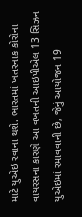માટે યુએઇ રવાના થશે. ભારતમાં ખતરનાક કોરોના વાયરસના કારણે આ વખતની આઇપીએલ 13 સિઝન યુએઇમાં રમાવવાની છે, જેનું આયોજન 19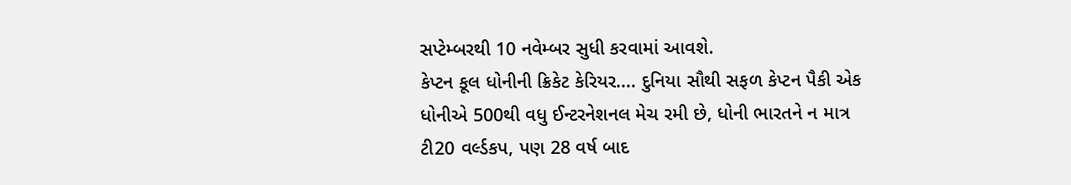સપ્ટેમ્બરથી 10 નવેમ્બર સુધી કરવામાં આવશે.
કેપ્ટન કૂલ ધોનીની ક્રિકેટ કેરિયર.... દુનિયા સૌથી સફળ કેપ્ટન પૈકી એક ધોનીએ 500થી વધુ ઈન્ટરનેશનલ મેચ રમી છે, ધોની ભારતને ન માત્ર ટી20 વર્લ્ડકપ, પણ 28 વર્ષ બાદ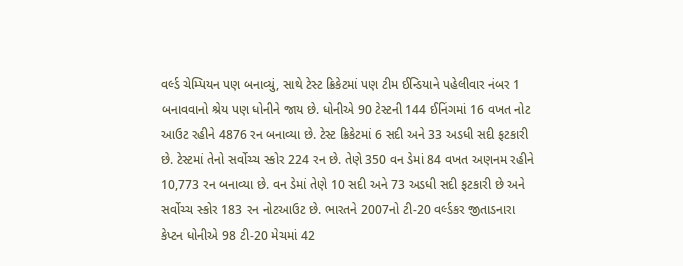વર્લ્ડ ચેમ્પિયન પણ બનાવ્યું, સાથે ટેસ્ટ ક્રિકેટમાં પણ ટીમ ઈન્ડિયાને પહેલીવાર નંબર 1 બનાવવાનો શ્રેય પણ ધોનીને જાય છે. ધોનીએ 90 ટેસ્ટની 144 ઈનિંગમાં 16 વખત નોટ આઉટ રહીને 4876 રન બનાવ્યા છે. ટેસ્ટ ક્રિકેટમાં 6 સદી અને 33 અડધી સદી ફટકારી છે. ટેસ્ટમાં તેનો સર્વોચ્ચ સ્કોર 224 રન છે. તેણે 350 વન ડેમાં 84 વખત અણનમ રહીને 10,773 રન બનાવ્યા છે. વન ડેમાં તેણે 10 સદી અને 73 અડધી સદી ફટકારી છે અને સર્વોચ્ચ સ્કોર 183 રન નોટઆઉટ છે. ભારતને 2007નો ટી-20 વર્લ્ડકર જીતાડનારા કેપ્ટન ધોનીએ 98 ટી-20 મેચમાં 42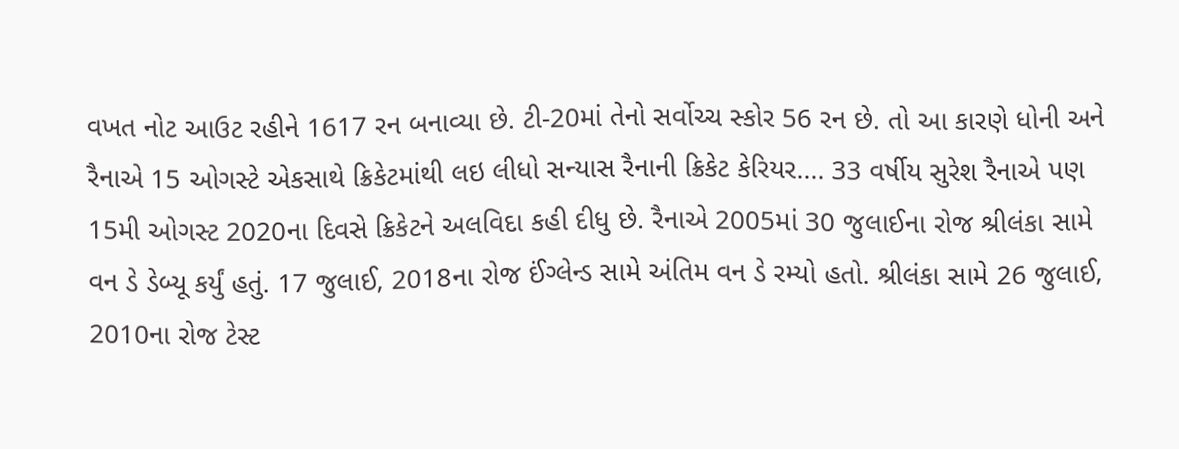વખત નોટ આઉટ રહીને 1617 રન બનાવ્યા છે. ટી-20માં તેનો સર્વોચ્ચ સ્કોર 56 રન છે. તો આ કારણે ધોની અને રૈનાએ 15 ઓગસ્ટે એકસાથે ક્રિકેટમાંથી લઇ લીધો સન્યાસ રૈનાની ક્રિકેટ કેરિયર.... 33 વર્ષીય સુરેશ રૈનાએ પણ 15મી ઓગસ્ટ 2020ના દિવસે ક્રિકેટને અલવિદા કહી દીધુ છે. રૈનાએ 2005માં 30 જુલાઈના રોજ શ્રીલંકા સામે વન ડે ડેબ્યૂ કર્યું હતું. 17 જુલાઈ, 2018ના રોજ ઈંગ્લેન્ડ સામે અંતિમ વન ડે રમ્યો હતો. શ્રીલંકા સામે 26 જુલાઈ, 2010ના રોજ ટેસ્ટ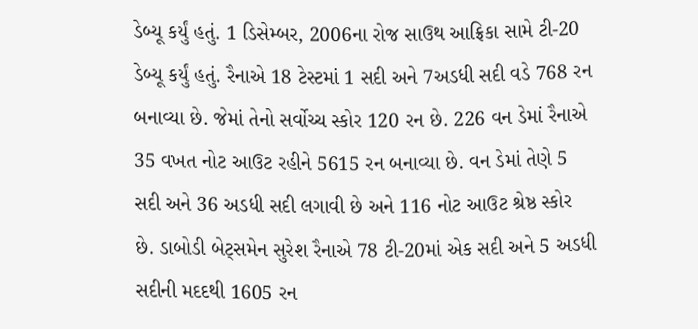ડેબ્યૂ કર્યું હતું. 1 ડિસેમ્બર, 2006ના રોજ સાઉથ આફ્રિકા સામે ટી-20 ડેબ્યૂ કર્યું હતું. રૈનાએ 18 ટેસ્ટમાં 1 સદી અને 7અડધી સદી વડે 768 રન બનાવ્યા છે. જેમાં તેનો સર્વોચ્ચ સ્કોર 120 રન છે. 226 વન ડેમાં રૈનાએ 35 વખત નોટ આઉટ રહીને 5615 રન બનાવ્યા છે. વન ડેમાં તેણે 5 સદી અને 36 અડધી સદી લગાવી છે અને 116 નોટ આઉટ શ્રેષ્ઠ સ્કોર છે. ડાબોડી બેટ્સમેન સુરેશ રૈનાએ 78 ટી-20માં એક સદી અને 5 અડધી સદીની મદદથી 1605 રન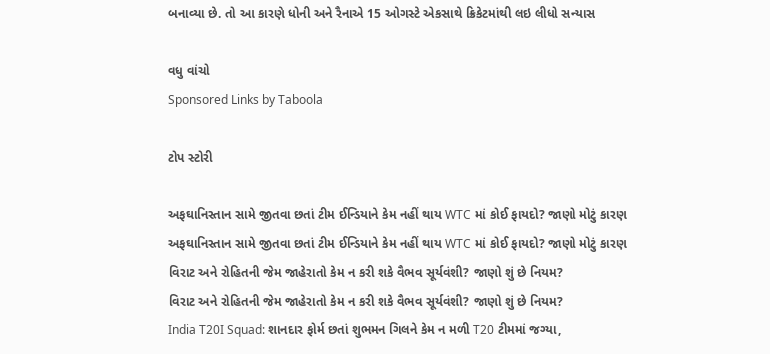બનાવ્યા છે. તો આ કારણે ધોની અને રૈનાએ 15 ઓગસ્ટે એકસાથે ક્રિકેટમાંથી લઇ લીધો સન્યાસ

વધુ વાંચો
Sponsored Links by Taboola

ટોપ સ્ટોરી

અફઘાનિસ્તાન સામે જીતવા છતાં ટીમ ઈન્ડિયાને કેમ નહીં થાય WTC માં કોઈ ફાયદો? જાણો મોટું કારણ
અફઘાનિસ્તાન સામે જીતવા છતાં ટીમ ઈન્ડિયાને કેમ નહીં થાય WTC માં કોઈ ફાયદો? જાણો મોટું કારણ
વિરાટ અને રોહિતની જેમ જાહેરાતો કેમ ન કરી શકે વૈભવ સૂર્યવંશી? જાણો શું છે નિયમ?
વિરાટ અને રોહિતની જેમ જાહેરાતો કેમ ન કરી શકે વૈભવ સૂર્યવંશી? જાણો શું છે નિયમ?
India T20I Squad: શાનદાર ફોર્મ છતાં શુભમન ગિલને કેમ ન મળી T20 ટીમમાં જગ્યા,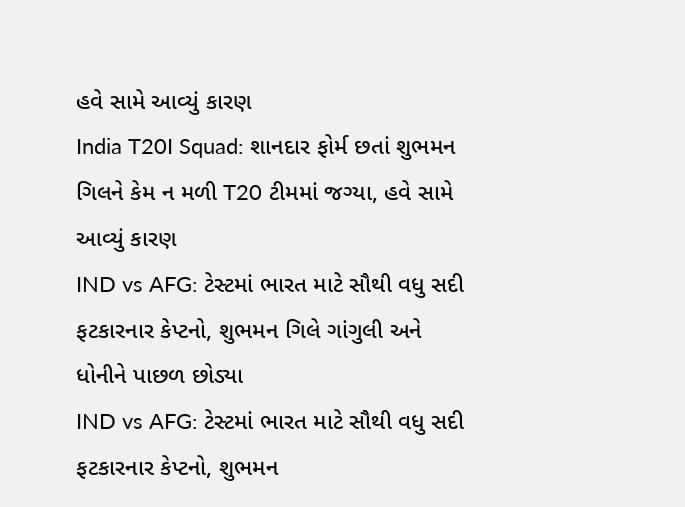હવે સામે આવ્યું કારણ
India T20I Squad: શાનદાર ફોર્મ છતાં શુભમન ગિલને કેમ ન મળી T20 ટીમમાં જગ્યા, હવે સામે આવ્યું કારણ
IND vs AFG: ટેસ્ટમાં ભારત માટે સૌથી વધુ સદી ફટકારનાર કેપ્ટનો, શુભમન ગિલે ગાંગુલી અને ધોનીને પાછળ છોડ્યા
IND vs AFG: ટેસ્ટમાં ભારત માટે સૌથી વધુ સદી ફટકારનાર કેપ્ટનો, શુભમન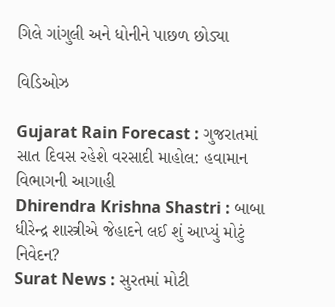ગિલે ગાંગુલી અને ધોનીને પાછળ છોડ્યા

વિડિઓઝ

Gujarat Rain Forecast : ગુજરાતમાં સાત દિવસ રહેશે વરસાદી માહોલ: હવામાન વિભાગની આગાહી
Dhirendra Krishna Shastri : બાબા ધીરેન્દ્ર શાસ્ત્રીએ જેહાદને લઈ શું આપ્યું મોટું નિવેદન?
Surat News : સુરતમાં મોટી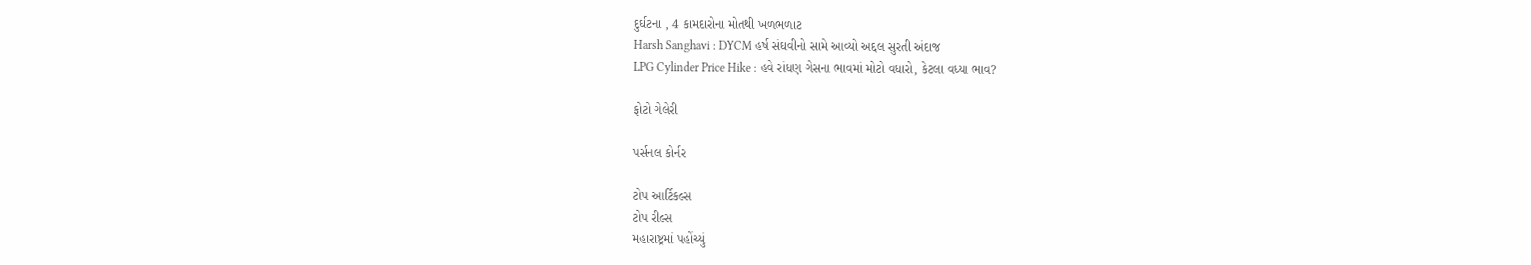દુર્ઘટના , 4 કામદારોના મોતથી ખળભળાટ
Harsh Sanghavi : DYCM હર્ષ સંઘવીનો સામે આવ્યો અદ્દલ સુરતી અંદાજ
LPG Cylinder Price Hike : હવે રાંધણ ગેસના ભાવમાં મોટો વધારો, કેટલા વધ્યા ભાવ?

ફોટો ગેલેરી

પર્સનલ કોર્નર

ટોપ આર્ટિકલ્સ
ટોપ રીલ્સ
મહારાષ્ટ્રમાં પહોંચ્યું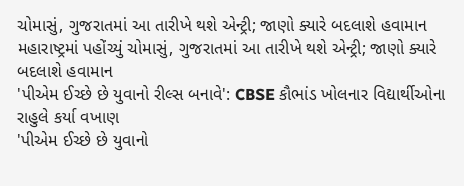ચોમાસું, ગુજરાતમાં આ તારીખે થશે એન્ટ્રી; જાણો ક્યારે બદલાશે હવામાન
મહારાષ્ટ્રમાં પહોંચ્યું ચોમાસું, ગુજરાતમાં આ તારીખે થશે એન્ટ્રી; જાણો ક્યારે બદલાશે હવામાન
'પીએમ ઈચ્છે છે યુવાનો રીલ્સ બનાવે': CBSE કૌભાંડ ખોલનાર વિદ્યાર્થીઓના રાહુલે કર્યા વખાણ
'પીએમ ઈચ્છે છે યુવાનો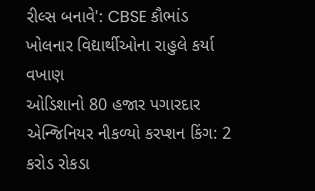રીલ્સ બનાવે': CBSE કૌભાંડ ખોલનાર વિદ્યાર્થીઓના રાહુલે કર્યા વખાણ
ઓડિશાનો 80 હજાર પગારદાર એન્જિનિયર નીકળ્યો કરપ્શન કિંગ: 2 કરોડ રોકડા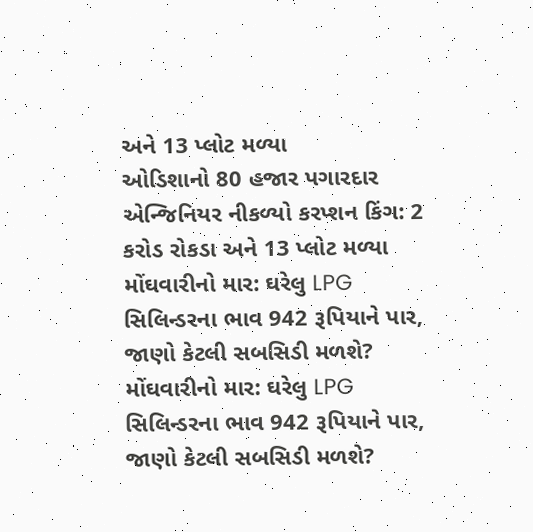અને 13 પ્લોટ મળ્યા
ઓડિશાનો 80 હજાર પગારદાર એન્જિનિયર નીકળ્યો કરપ્શન કિંગ: 2 કરોડ રોકડા અને 13 પ્લોટ મળ્યા
મોંઘવારીનો માર: ઘરેલુ LPG સિલિન્ડરના ભાવ 942 રૂપિયાને પાર, જાણો કેટલી સબસિડી મળશે?
મોંઘવારીનો માર: ઘરેલુ LPG સિલિન્ડરના ભાવ 942 રૂપિયાને પાર, જાણો કેટલી સબસિડી મળશે?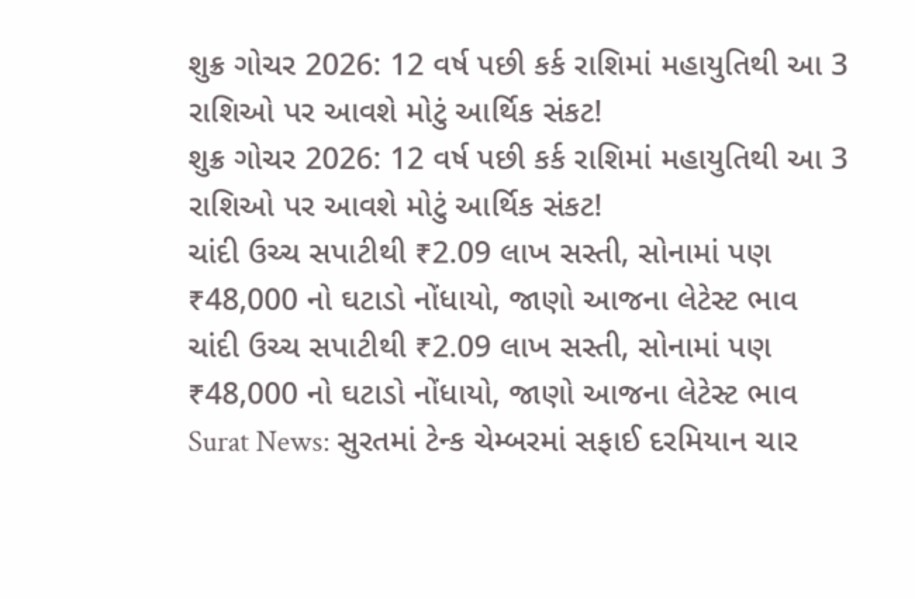શુક્ર ગોચર 2026: 12 વર્ષ પછી કર્ક રાશિમાં મહાયુતિથી આ 3 રાશિઓ પર આવશે મોટું આર્થિક સંકટ!
શુક્ર ગોચર 2026: 12 વર્ષ પછી કર્ક રાશિમાં મહાયુતિથી આ 3 રાશિઓ પર આવશે મોટું આર્થિક સંકટ!
ચાંદી ઉચ્ચ સપાટીથી ₹2.09 લાખ સસ્તી, સોનામાં પણ ₹48,000 નો ઘટાડો નોંધાયો, જાણો આજના લેટેસ્ટ ભાવ
ચાંદી ઉચ્ચ સપાટીથી ₹2.09 લાખ સસ્તી, સોનામાં પણ ₹48,000 નો ઘટાડો નોંધાયો, જાણો આજના લેટેસ્ટ ભાવ
Surat News: સુરતમાં ટેન્ક ચેમ્બરમાં સફાઈ દરમિયાન ચાર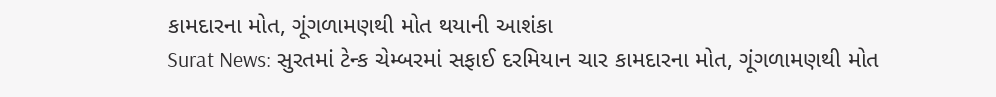કામદારના મોત, ગૂંગળામણથી મોત થયાની આશંકા
Surat News: સુરતમાં ટેન્ક ચેમ્બરમાં સફાઈ દરમિયાન ચાર કામદારના મોત, ગૂંગળામણથી મોત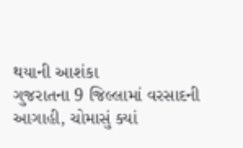થયાની આશંકા
ગુજરાતના 9 જિલ્લામાં વરસાદની આગાહી, ચોમાસું ક્યાં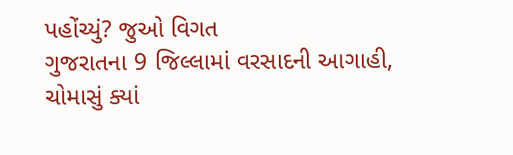પહોંચ્યું? જુઓ વિગત
ગુજરાતના 9 જિલ્લામાં વરસાદની આગાહી, ચોમાસું ક્યાં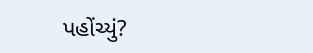પહોંચ્યું?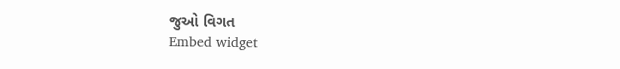જુઓ વિગત
Embed widget